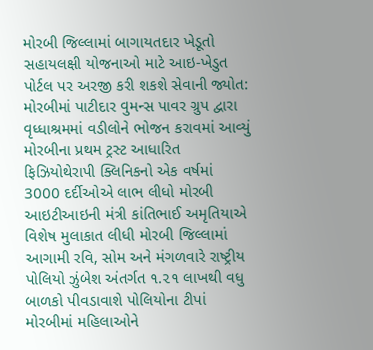મોરબી જિલ્લામાં બાગાયતદાર ખેડૂતો સહાયલક્ષી યોજનાઓ માટે આઇ-ખેડુત પોર્ટલ પર અરજી કરી શકશે સેવાની જ્યોત: મોરબીમાં પાટીદાર વુમન્સ પાવર ગ્રુપ દ્વારા વૃધ્ધાશ્રમમાં વડીલોને ભોજન કરાવમાં આવ્યું મોરબીના પ્રથમ ટ્રસ્ટ આધારિત ફિઝિયોથેરાપી ક્લિનિકનો એક વર્ષમાં 3000 દર્દીઓએ લાભ લીધો મોરબી આઇટીઆઇની મંત્રી કાંતિભાઈ અમૃતિયાએ વિશેષ મુલાકાત લીધી મોરબી જિલ્લામાં આગામી રવિ, સોમ અને મંગળવારે રાષ્ટ્રીય પોલિયો ઝુંબેશ અંતર્ગત ૧.૨૧ લાખથી વધુ બાળકો પીવડાવાશે પોલિયોના ટીપાં મોરબીમાં મહિલાઓને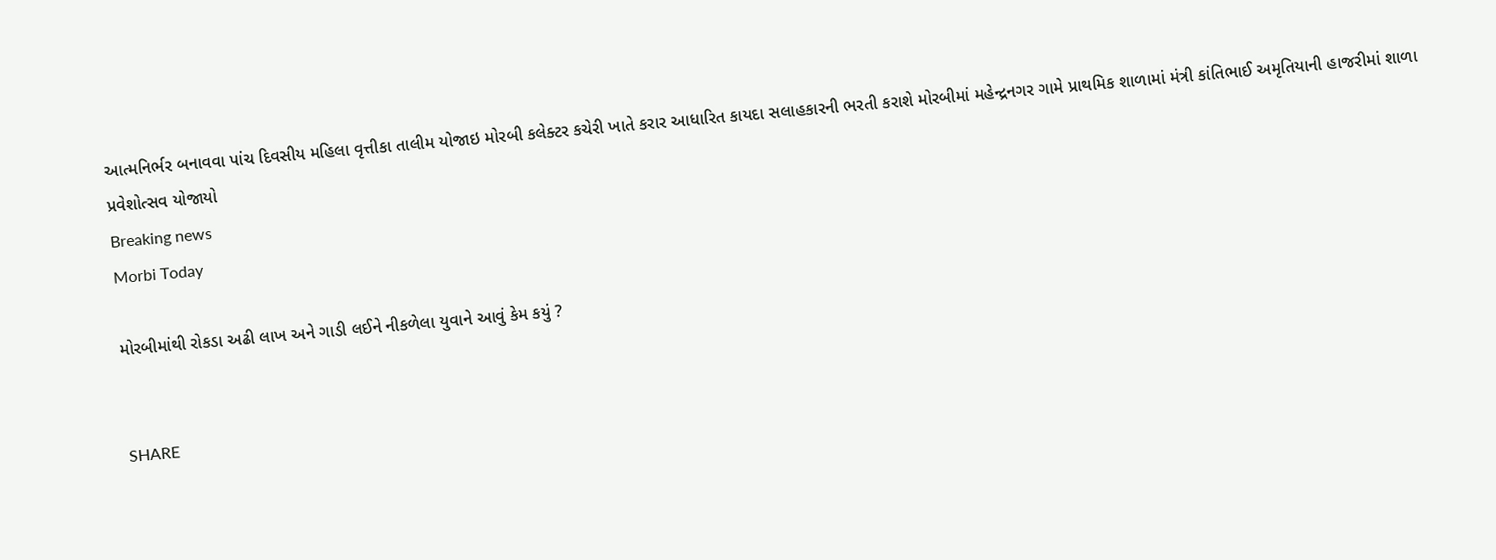આત્મનિર્ભર બનાવવા પાંચ દિવસીય મહિલા વૃત્તીકા તાલીમ યોજાઇ મોરબી કલેક્ટર કચેરી ખાતે કરાર આધારિત કાયદા સલાહકારની ભરતી કરાશે મોરબીમાં મહેન્દ્રનગર ગામે પ્રાથમિક શાળામાં મંત્રી કાંતિભાઈ અમૃતિયાની હાજરીમાં શાળા પ્રવેશોત્સવ યોજાયો
Breaking news
Morbi Today

મોરબીમાંથી રોકડા અઢી લાખ અને ગાડી લઈને નીકળેલા યુવાને આવું કેમ કયું ?


SHARE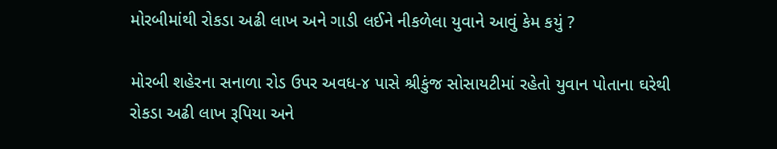મોરબીમાંથી રોકડા અઢી લાખ અને ગાડી લઈને નીકળેલા યુવાને આવું કેમ કયું ?

મોરબી શહેરના સનાળા રોડ ઉપર અવધ-૪ પાસે શ્રીકુંજ સોસાયટીમાં રહેતો યુવાન પોતાના ઘરેથી રોકડા અઢી લાખ રૂપિયા અને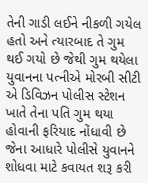તેની ગાડી લઈને નીકળી ગયેલ હતો અને ત્યારબાદ તે ગુમ થઈ ગયો છે જેથી ગુમ થયેલા યુવાનના પત્નીએ મોરબી સીટી એ ડિવિઝન પોલીસ સ્ટેશન ખાતે તેના પતિ ગુમ થયા હોવાની ફરિયાદ નોંધાવી છે જેના આધારે પોલીસે યુવાનને શોધવા માટે કવાયત શરૂ કરી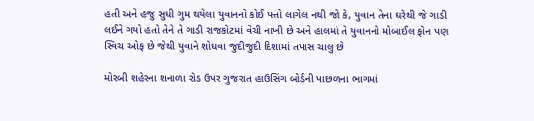હતી અને હજુ સુધી ગુમ થયેલા યુવાનનો કોઈ પત્તો લાગેલ નથી જો કે, યુવાન તેના ઘરેથી જે ગાડી લઈને ગયો હતો તેને તે ગાડી રાજકોટમાં વેચી નાખી છે અને હાલમાં તે યુવાનનો મોબાઈલ ફોન પણ સ્વિચ ઓફ છે જેથી યુવાને શોધવા જુદીજુદી દિશામાં તપાસ ચાલુ છે

મોરબી શહેરના શનાળા રોડ ઉપર ગુજરાત હાઉસિંગ બોર્ડની પાછળના ભાગમાં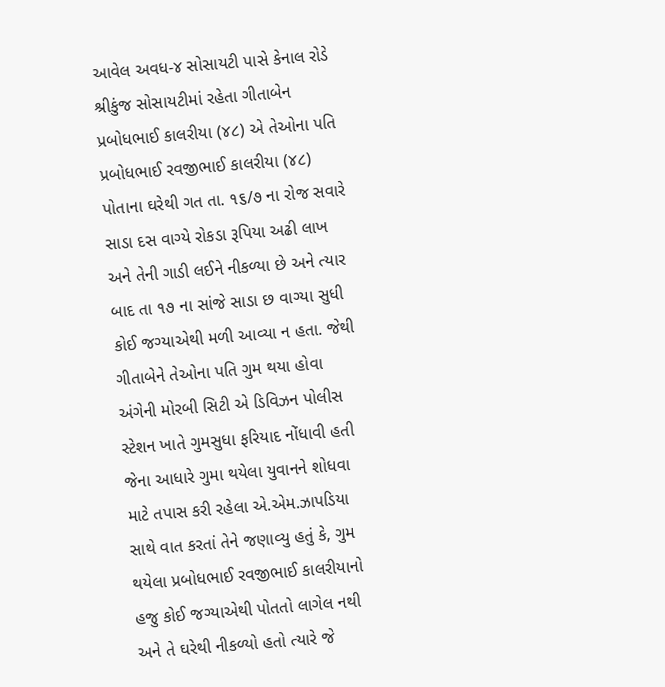આવેલ અવધ-૪ સોસાયટી પાસે કેનાલ રોડે શ્રીકુંજ સોસાયટીમાં રહેતા ગીતાબેન પ્રબોધભાઈ કાલરીયા (૪૮) એ તેઓના પતિ પ્રબોધભાઈ રવજીભાઈ કાલરીયા (૪૮) પોતાના ઘરેથી ગત તા. ૧૬/૭ ના રોજ સવારે સાડા દસ વાગ્યે રોકડા રૂપિયા અઢી લાખ અને તેની ગાડી લઈને નીકળ્યા છે અને ત્યાર બાદ તા ૧૭ ના સાંજે સાડા છ વાગ્યા સુધી કોઈ જગ્યાએથી મળી આવ્યા ન હતા. જેથી ગીતાબેને તેઓના પતિ ગુમ થયા હોવા અંગેની મોરબી સિટી એ ડિવિઝન પોલીસ સ્ટેશન ખાતે ગુમસુધા ફરિયાદ નોંધાવી હતી જેના આધારે ગુમા થયેલા યુવાનને શોધવા માટે તપાસ કરી રહેલા એ.એમ.ઝાપડિયા સાથે વાત કરતાં તેને જણાવ્યુ હતું કે, ગુમ થયેલા પ્રબોધભાઈ રવજીભાઈ કાલરીયાનો હજુ કોઈ જગ્યાએથી પોતતો લાગેલ નથી અને તે ઘરેથી નીકળ્યો હતો ત્યારે જે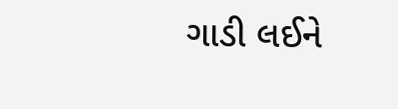ગાડી લઈને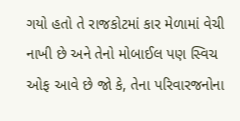ગયો હતો તે રાજકોટમાં કાર મેળામાં વેચી નાખી છે અને તેનો મોબાઈલ પણ સ્વિચ ઓફ આવે છે જો કે, તેના પરિવારજનોના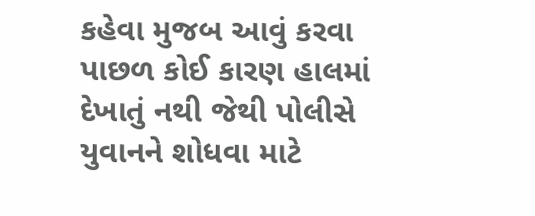કહેવા મુજબ આવું કરવા પાછળ કોઈ કારણ હાલમાં દેખાતું નથી જેથી પોલીસે યુવાનને શોધવા માટે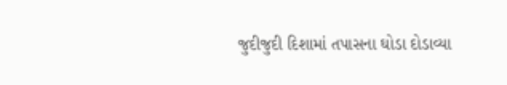જુદીજુદી દિશામાં તપાસના ઘોડા દોડાવ્યા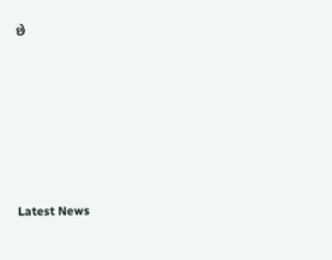છે






Latest News